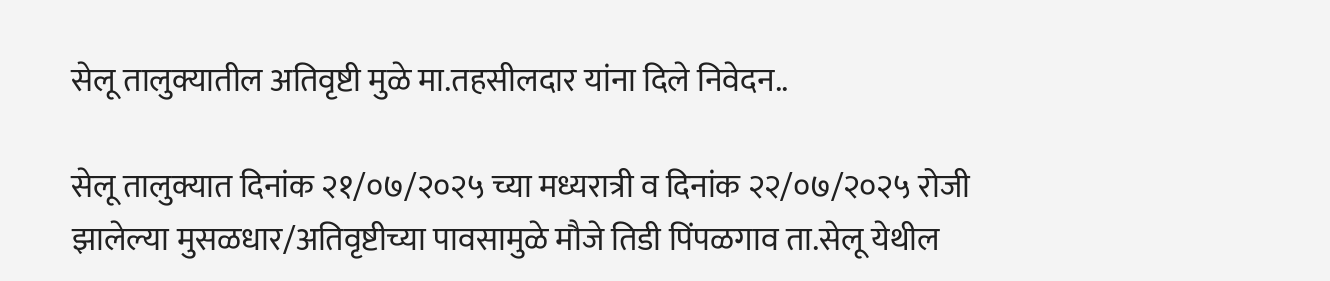सेलू तालुक्यातील अतिवृष्टी मुळे मा.तहसीलदार यांना दिले निवेदन..

सेलू तालुक्यात दिनांक २१/०७/२०२५ च्या मध्यरात्री व दिनांक २२/०७/२०२५ रोजी झालेल्या मुसळधार/अतिवृष्टीच्या पावसामुळे मौजे तिडी पिंपळगाव ता.सेलू येथील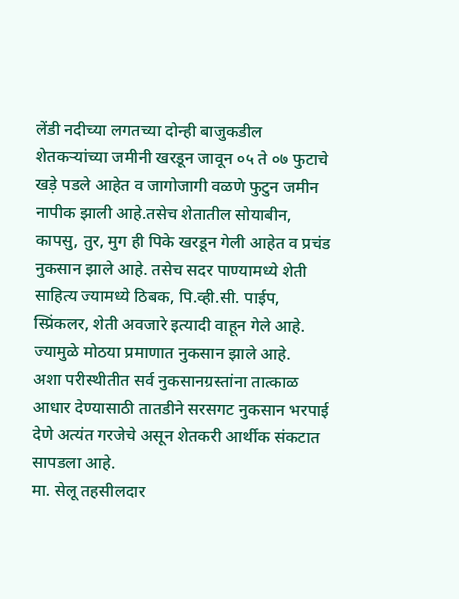लेंडी नदीच्या लगतच्या दोन्ही बाजुकडील शेतकऱ्यांच्या जमीनी खरडून जावून ०५ ते ०७ फुटाचे खड़े पडले आहेत व जागोजागी वळणे फुटुन जमीन नापीक झाली आहे.तसेच शेतातील सोयाबीन, कापसु, तुर, मुग ही पिके खरडून गेली आहेत व प्रचंड नुकसान झाले आहे. तसेच सदर पाण्यामध्ये शेती साहित्य ज्यामध्ये ठिबक, पि.व्ही.सी. पाईप, स्प्रिंकलर, शेती अवजारे इत्यादी वाहून गेले आहे. ज्यामुळे मोठया प्रमाणात नुकसान झाले आहे.
अशा परीस्थीतीत सर्व नुकसानग्रस्तांना तात्काळ आधार देण्यासाठी तातडीने सरसगट नुकसान भरपाई देणे अत्यंत गरजेचे असून शेतकरी आर्थीक संकटात सापडला आहे.
मा. सेलू तहसीलदार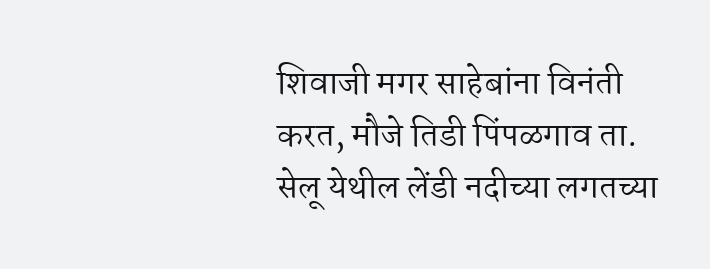शिवाजी मगर साहेबांना विनंती करत, मौजे तिडी पिंपळगाव ता. सेलू येथील लेंडी नदीच्या लगतच्या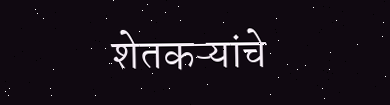शेतकऱ्यांचे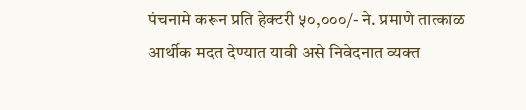पंचनामे करून प्रति हेक्टरी ५०,०००/- ने. प्रमाणे तात्काळ आर्थीक मदत देण्यात यावी असे निवेदनात व्यक्त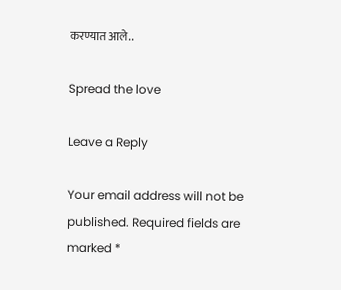करण्यात आले..

Spread the love

Leave a Reply

Your email address will not be published. Required fields are marked *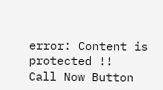error: Content is protected !!
Call Now Button